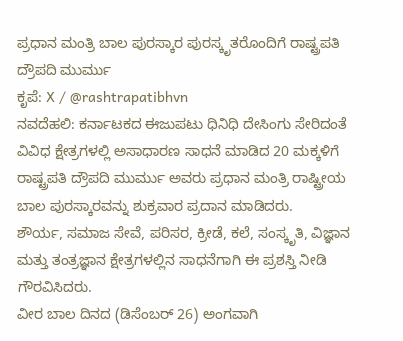ಪ್ರಧಾನ ಮಂತ್ರಿ ಬಾಲ ಪುರಸ್ಕಾರ ಪುರಸ್ಕೃತರೊಂದಿಗೆ ರಾಷ್ಟ್ರಪತಿ ದ್ರೌಪದಿ ಮುರ್ಮು
ಕೃಪೆ: X / @rashtrapatibhvn
ನವದೆಹಲಿ: ಕರ್ನಾಟಕದ ಈಜುಪಟು ಧಿನಿಧಿ ದೇಸಿಂಗು ಸೇರಿದಂತೆ ವಿವಿಧ ಕ್ಷೇತ್ರಗಳಲ್ಲಿ ಅಸಾಧಾರಣ ಸಾಧನೆ ಮಾಡಿದ 20 ಮಕ್ಕಳಿಗೆ ರಾಷ್ಟ್ರಪತಿ ದ್ರೌಪದಿ ಮುರ್ಮು ಅವರು ಪ್ರಧಾನ ಮಂತ್ರಿ ರಾಷ್ಟ್ರೀಯ ಬಾಲ ಪುರಸ್ಕಾರವನ್ನು ಶುಕ್ರವಾರ ಪ್ರದಾನ ಮಾಡಿದರು.
ಶೌರ್ಯ, ಸಮಾಜ ಸೇವೆ, ಪರಿಸರ, ಕ್ರೀಡೆ, ಕಲೆ, ಸಂಸ್ಕೃತಿ, ವಿಜ್ಞಾನ ಮತ್ತು ತಂತ್ರಜ್ಞಾನ ಕ್ಷೇತ್ರಗಳಲ್ಲಿನ ಸಾಧನೆಗಾಗಿ ಈ ಪ್ರಶಸ್ತಿ ನೀಡಿ ಗೌರವಿಸಿದರು.
ವೀರ ಬಾಲ ದಿನದ (ಡಿಸೆಂಬರ್ 26) ಅಂಗವಾಗಿ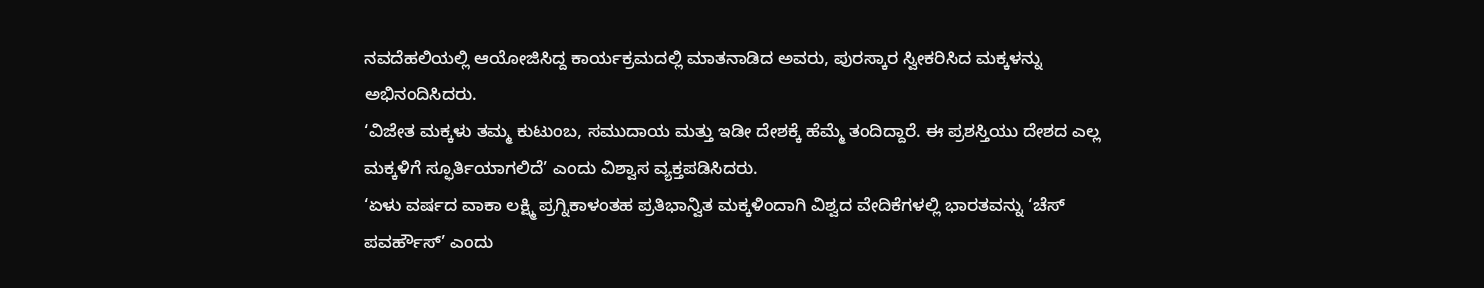ನವದೆಹಲಿಯಲ್ಲಿ ಆಯೋಜಿಸಿದ್ದ ಕಾರ್ಯಕ್ರಮದಲ್ಲಿ ಮಾತನಾಡಿದ ಅವರು, ಪುರಸ್ಕಾರ ಸ್ವೀಕರಿಸಿದ ಮಕ್ಕಳನ್ನು ಅಭಿನಂದಿಸಿದರು.
‘ವಿಜೇತ ಮಕ್ಕಳು ತಮ್ಮ ಕುಟುಂಬ, ಸಮುದಾಯ ಮತ್ತು ಇಡೀ ದೇಶಕ್ಕೆ ಹೆಮ್ಮೆ ತಂದಿದ್ದಾರೆ. ಈ ಪ್ರಶಸ್ತಿಯು ದೇಶದ ಎಲ್ಲ ಮಕ್ಕಳಿಗೆ ಸ್ಫೂರ್ತಿಯಾಗಲಿದೆ’ ಎಂದು ವಿಶ್ವಾಸ ವ್ಯಕ್ತಪಡಿಸಿದರು.
‘ಏಳು ವರ್ಷದ ವಾಕಾ ಲಕ್ಷ್ಮಿ ಪ್ರಗ್ನಿಕಾಳಂತಹ ಪ್ರತಿಭಾನ್ವಿತ ಮಕ್ಕಳಿಂದಾಗಿ ವಿಶ್ವದ ವೇದಿಕೆಗಳಲ್ಲಿ ಭಾರತವನ್ನು ‘ಚೆಸ್ ಪವರ್ಹೌಸ್’ ಎಂದು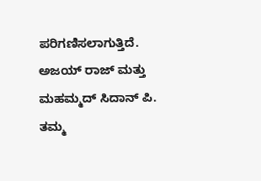ಪರಿಗಣಿಸಲಾಗುತ್ತಿದೆ. ಅಜಯ್ ರಾಜ್ ಮತ್ತು ಮಹಮ್ಮದ್ ಸಿದಾನ್ ಪಿ. ತಮ್ಮ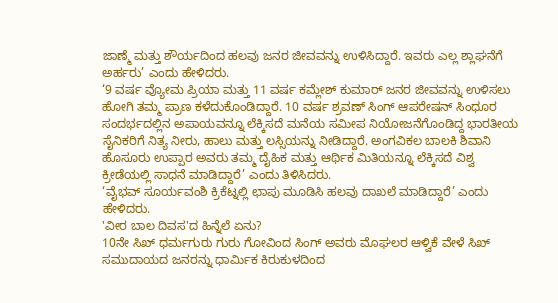ಜಾಣ್ಮೆ ಮತ್ತು ಶೌರ್ಯದಿಂದ ಹಲವು ಜನರ ಜೀವವನ್ನು ಉಳಿಸಿದ್ದಾರೆ. ಇವರು ಎಲ್ಲ ಶ್ಲಾಘನೆಗೆ ಅರ್ಹರು’ ಎಂದು ಹೇಳಿದರು.
‘9 ವರ್ಷ ವ್ಯೋಮ ಪ್ರಿಯಾ ಮತ್ತು 11 ವರ್ಷ ಕಮ್ಲೇಶ್ ಕುಮಾರ್ ಜನರ ಜೀವವನ್ನು ಉಳಿಸಲು ಹೋಗಿ ತಮ್ಮ ಪ್ರಾಣ ಕಳೆದುಕೊಂಡಿದ್ದಾರೆ. 10 ವರ್ಷ ಶ್ರವಣ್ ಸಿಂಗ್ ಆಪರೇಷನ್ ಸಿಂಧೂರ ಸಂದರ್ಭದಲ್ಲಿನ ಅಪಾಯವನ್ನೂ ಲೆಕ್ಕಿಸದೆ ಮನೆಯ ಸಮೀಪ ನಿಯೋಜನೆಗೊಂಡಿದ್ದ ಭಾರತೀಯ ಸೈನಿಕರಿಗೆ ನಿತ್ಯ ನೀರು, ಹಾಲು ಮತ್ತು ಲಸ್ಸಿಯನ್ನು ನೀಡಿದ್ದಾರೆ. ಅಂಗವಿಕಲ ಬಾಲಕಿ ಶಿವಾನಿ ಹೊಸೂರು ಉಪ್ಪಾರ ಅವರು ತಮ್ಮ ದೈಹಿಕ ಮತ್ತು ಆರ್ಥಿಕ ಮಿತಿಯನ್ನೂ ಲೆಕ್ಕಿಸದೆ ವಿಶ್ವ ಕ್ರೀಡೆಯಲ್ಲಿ ಸಾಧನೆ ಮಾಡಿದ್ದಾರೆ’ ಎಂದು ತಿಳಿಸಿದರು.
‘ವೈಭವ್ ಸೂರ್ಯವಂಶಿ ಕ್ರಿಕೆಟ್ನಲ್ಲಿ ಛಾಪು ಮೂಡಿಸಿ ಹಲವು ದಾಖಲೆ ಮಾಡಿದ್ದಾರೆ’ ಎಂದು ಹೇಳಿದರು.
'ವೀರ ಬಾಲ ದಿವಸ'ದ ಹಿನ್ನೆಲೆ ಏನು?
10ನೇ ಸಿಖ್ ಧರ್ಮಗುರು ಗುರು ಗೋವಿಂದ ಸಿಂಗ್ ಅವರು ಮೊಘಲರ ಆಳ್ವಿಕೆ ವೇಳೆ ಸಿಖ್ ಸಮುದಾಯದ ಜನರನ್ನು ಧಾರ್ಮಿಕ ಕಿರುಕುಳದಿಂದ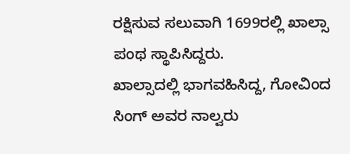ರಕ್ಷಿಸುವ ಸಲುವಾಗಿ 1699ರಲ್ಲಿ ಖಾಲ್ಸಾ ಪಂಥ ಸ್ಥಾಪಿಸಿದ್ದರು.
ಖಾಲ್ಸಾದಲ್ಲಿ ಭಾಗವಹಿಸಿದ್ದ, ಗೋವಿಂದ ಸಿಂಗ್ ಅವರ ನಾಲ್ವರು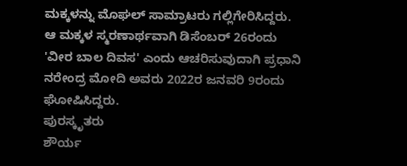ಮಕ್ಕಳನ್ನು ಮೊಘಲ್ ಸಾಮ್ರಾಟರು ಗಲ್ಲಿಗೇರಿಸಿದ್ದರು. ಆ ಮಕ್ಕಳ ಸ್ಮರಣಾರ್ಥವಾಗಿ ಡಿಸೆಂಬರ್ 26ರಂದು 'ವೀರ ಬಾಲ ದಿವಸ' ಎಂದು ಆಚರಿಸುವುದಾಗಿ ಪ್ರಧಾನಿ ನರೇಂದ್ರ ಮೋದಿ ಅವರು 2022ರ ಜನವರಿ 9ರಂದು ಘೋಷಿಸಿದ್ದರು.
ಪುರಸ್ಕೃತರು
ಶೌರ್ಯ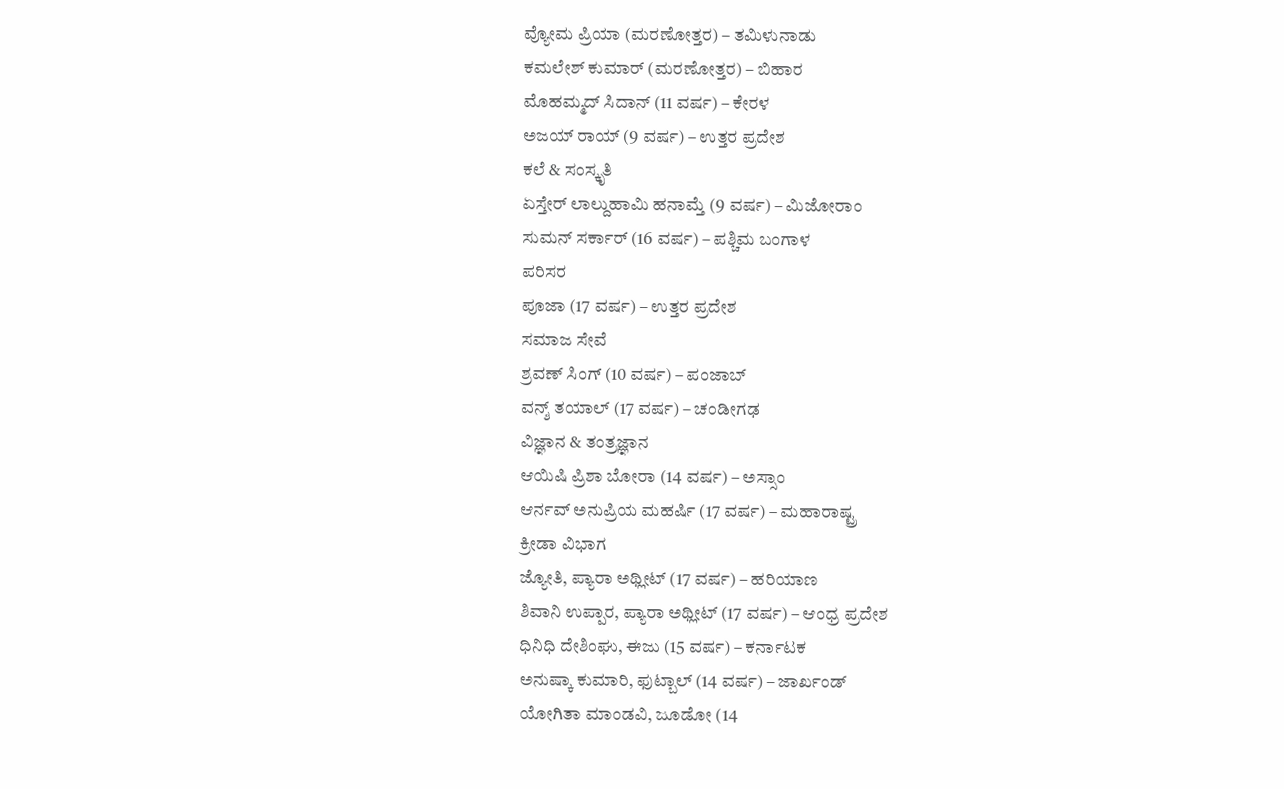ವ್ಯೋಮ ಪ್ರಿಯಾ (ಮರಣೋತ್ತರ) – ತಮಿಳುನಾಡು
ಕಮಲೇಶ್ ಕುಮಾರ್ (ಮರಣೋತ್ತರ) – ಬಿಹಾರ
ಮೊಹಮ್ಮದ್ ಸಿದಾನ್ (11 ವರ್ಷ) – ಕೇರಳ
ಅಜಯ್ ರಾಯ್ (9 ವರ್ಷ) – ಉತ್ತರ ಪ್ರದೇಶ
ಕಲೆ & ಸಂಸ್ಕೃತಿ
ಏಸ್ತೇರ್ ಲಾಲ್ದುಹಾಮಿ ಹನಾಮ್ತೆ (9 ವರ್ಷ) – ಮಿಜೋರಾಂ
ಸುಮನ್ ಸರ್ಕಾರ್ (16 ವರ್ಷ) – ಪಶ್ಚಿಮ ಬಂಗಾಳ
ಪರಿಸರ
ಪೂಜಾ (17 ವರ್ಷ) – ಉತ್ತರ ಪ್ರದೇಶ
ಸಮಾಜ ಸೇವೆ
ಶ್ರವಣ್ ಸಿಂಗ್ (10 ವರ್ಷ) – ಪಂಜಾಬ್
ವನ್ಶ್ ತಯಾಲ್ (17 ವರ್ಷ) – ಚಂಡೀಗಢ
ವಿಜ್ಞಾನ & ತಂತ್ರಜ್ಞಾನ
ಆಯಿಷಿ ಪ್ರಿಶಾ ಬೋರಾ (14 ವರ್ಷ) – ಅಸ್ಸಾಂ
ಆರ್ನವ್ ಅನುಪ್ರಿಯ ಮಹರ್ಷಿ (17 ವರ್ಷ) – ಮಹಾರಾಷ್ಟ್ರ
ಕ್ರೀಡಾ ವಿಭಾಗ
ಜ್ಯೋತಿ, ಪ್ಯಾರಾ ಅಥ್ಲೀಟ್ (17 ವರ್ಷ) – ಹರಿಯಾಣ
ಶಿವಾನಿ ಉಪ್ಪಾರ, ಪ್ಯಾರಾ ಅಥ್ಲೀಟ್ (17 ವರ್ಷ) – ಆಂಧ್ರ ಪ್ರದೇಶ
ಧಿನಿಧಿ ದೇಶಿಂಘು, ಈಜು (15 ವರ್ಷ) – ಕರ್ನಾಟಕ
ಅನುಷ್ಕಾ ಕುಮಾರಿ, ಫುಟ್ಬಾಲ್ (14 ವರ್ಷ) – ಜಾರ್ಖಂಡ್
ಯೋಗಿತಾ ಮಾಂಡವಿ, ಜೂಡೋ (14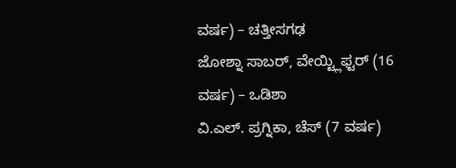ವರ್ಷ) – ಚತ್ತೀಸಗಢ
ಜೋಶ್ನಾ ಸಾಬರ್, ವೇಯ್ಟ್ಲಿಫ್ಟರ್ (16 ವರ್ಷ) – ಒಡಿಶಾ
ವಿ.ಎಲ್. ಪ್ರಗ್ನಿಕಾ, ಚೆಸ್ (7 ವರ್ಷ)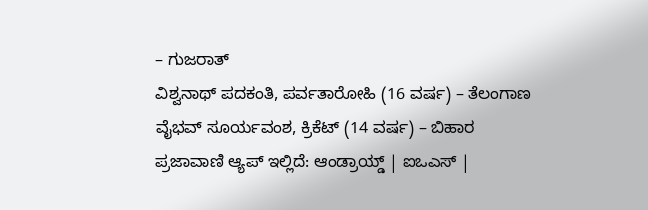– ಗುಜರಾತ್
ವಿಶ್ವನಾಥ್ ಪದಕಂತಿ, ಪರ್ವತಾರೋಹಿ (16 ವರ್ಷ) – ತೆಲಂಗಾಣ
ವೈಭವ್ ಸೂರ್ಯವಂಶ, ಕ್ರಿಕೆಟ್ (14 ವರ್ಷ) – ಬಿಹಾರ
ಪ್ರಜಾವಾಣಿ ಆ್ಯಪ್ ಇಲ್ಲಿದೆ: ಆಂಡ್ರಾಯ್ಡ್ | ಐಒಎಸ್ |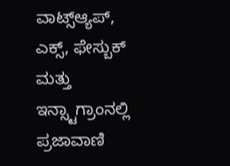ವಾಟ್ಸ್ಆ್ಯಪ್, ಎಕ್ಸ್, ಫೇಸ್ಬುಕ್ ಮತ್ತು ಇನ್ಸ್ಟಾಗ್ರಾಂನಲ್ಲಿ ಪ್ರಜಾವಾಣಿ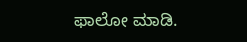ಫಾಲೋ ಮಾಡಿ.